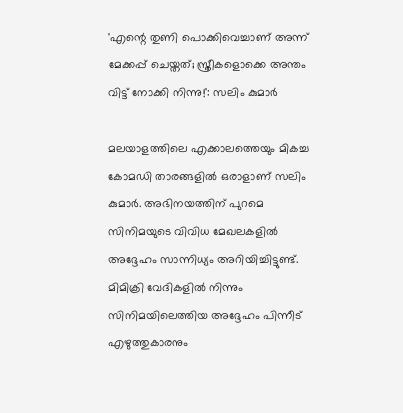'എന്റെ തുണി പൊക്കിവെച്ചാണ് അന്ന് മേക്കപ്പ് ചെയ്തത്; സ്ത്രീകളൊക്കെ അന്തം വിട്ട് നോക്കി നിന്നു!': സലിം കുമാർ

മലയാളത്തിലെ എക്കാലത്തെയും മികച്ച കോമഡി താരങ്ങളിൽ ഒരാളാണ് സലിം കുമാർ. അഭിനയത്തിന് പുറമെ സിനിമയുടെ വിവിധ മേഖലകളിൽ അദ്ദേഹം സാന്നിധ്യം അറിയിച്ചിട്ടുണ്ട്. മിമിക്രി വേദികളിൽ നിന്നും സിനിമയിലെത്തിയ അദ്ദേഹം പിന്നീട് എഴുത്തുകാരനും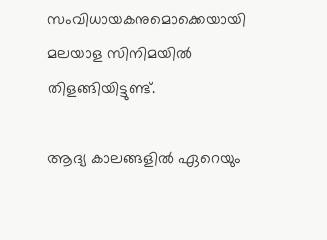സംവിധായകനുമൊക്കെയായി മലയാള സിനിമയിൽ തിളങ്ങിയിട്ടുണ്ട്.

ആദ്യ കാലങ്ങളിൽ ഏറെയും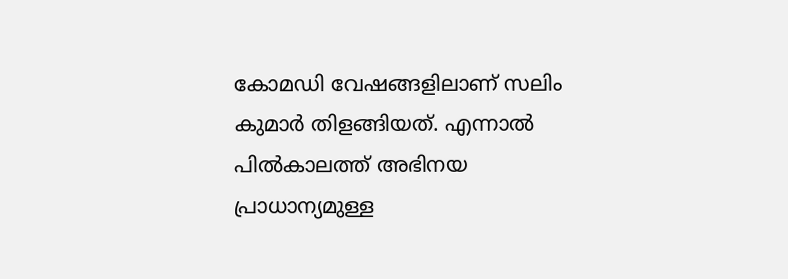കോമഡി വേഷങ്ങളിലാണ് സലിം കുമാർ തിളങ്ങിയത്. എന്നാൽ പിൽകാലത്ത് അഭിനയ പ്രാധാന്യമുള്ള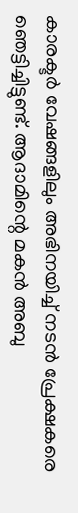കാരക്ടർ വേഷങ്ങളിലും അഭിനയിച്ച് നടൻ പ്രേക്ഷകരെ ഞെട്ടിച്ചിട്ടുണ്ട്. ആദാമിന്റെ മകൻ അബു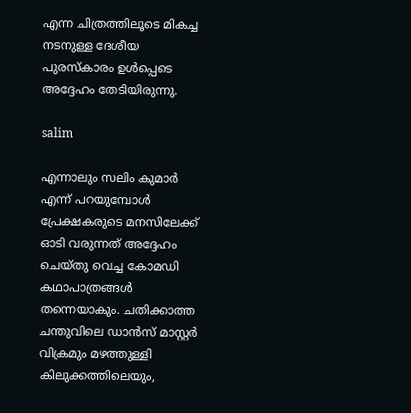എന്ന ചിത്രത്തിലൂടെ മികച്ച നടനുള്ള ദേശീയ പുരസ്‌കാരം ഉൾപ്പെടെ അദ്ദേഹം തേടിയിരുന്നു.

salim

എന്നാലും സലിം കുമാർ എന്ന് പറയുമ്പോൾ പ്രേക്ഷകരുടെ മനസിലേക്ക് ഓടി വരുന്നത് അദ്ദേഹം ചെയ്തു വെച്ച കോമഡി കഥാപാത്രങ്ങൾ തന്നെയാകും. ചതിക്കാത്ത ചന്തുവിലെ ഡാൻസ് മാസ്റ്റർ വിക്രമും മഴത്തുള്ളി കിലുക്കത്തിലെയും,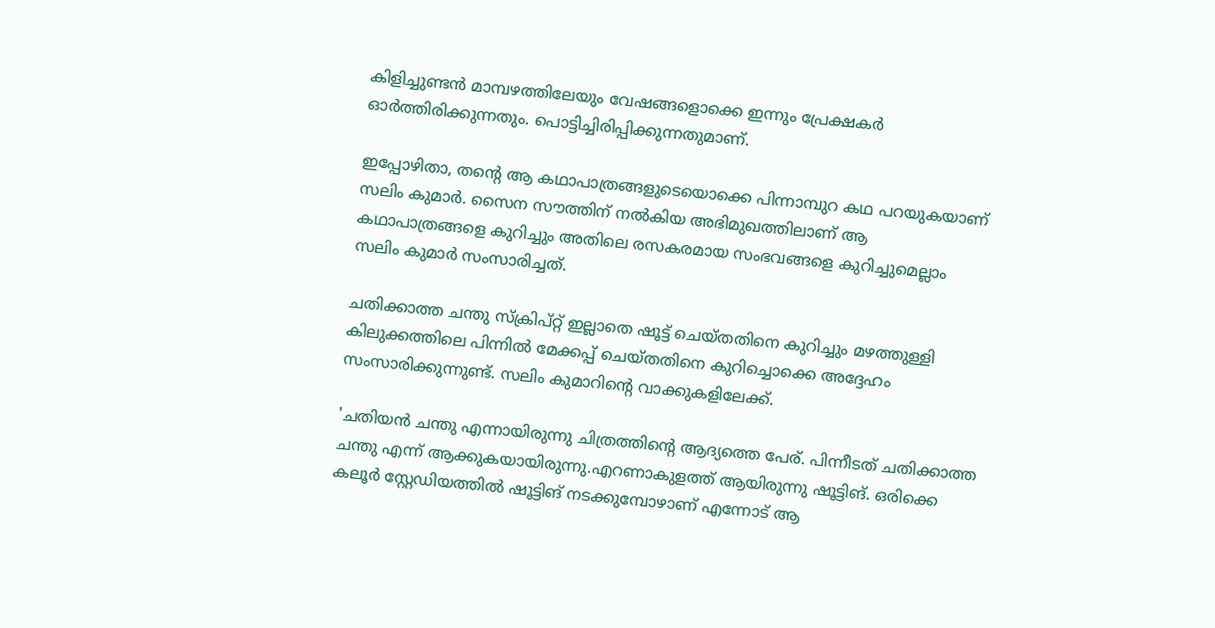കിളിച്ചുണ്ടൻ മാമ്പഴത്തിലേയും വേഷങ്ങളൊക്കെ ഇന്നും പ്രേക്ഷകർ ഓർത്തിരിക്കുന്നതും. പൊട്ടിച്ചിരിപ്പിക്കുന്നതുമാണ്.

ഇപ്പോഴിതാ, തന്റെ ആ കഥാപാത്രങ്ങളുടെയൊക്കെ പിന്നാമ്പുറ കഥ പറയുകയാണ് സലിം കുമാർ. സൈന സൗത്തിന് നൽകിയ അഭിമുഖത്തിലാണ് ആ കഥാപാത്രങ്ങളെ കുറിച്ചും അതിലെ രസകരമായ സംഭവങ്ങളെ കുറിച്ചുമെല്ലാം സലിം കുമാർ സംസാരിച്ചത്.

ചതിക്കാത്ത ചന്തു സ്ക്രിപ്റ്റ് ഇല്ലാതെ ഷൂട്ട് ചെയ്തതിനെ കുറിച്ചും മഴത്തുള്ളി കിലുക്കത്തിലെ പിന്നിൽ മേക്കപ്പ് ചെയ്തതിനെ കുറിച്ചൊക്കെ അദ്ദേഹം സംസാരിക്കുന്നുണ്ട്. സലിം കുമാറിന്റെ വാക്കുകളിലേക്ക്.

'ചതിയൻ ചന്തു എന്നായിരുന്നു ചിത്രത്തിന്റെ ആദ്യത്തെ പേര്. പിന്നീടത് ചതിക്കാത്ത ചന്തു എന്ന് ആക്കുകയായിരുന്നു.എറണാകുളത്ത് ആയിരുന്നു ഷൂട്ടിങ്. ഒരിക്കെ കലൂർ സ്റ്റേഡിയത്തിൽ ഷൂട്ടിങ് നടക്കുമ്പോഴാണ് എന്നോട് ആ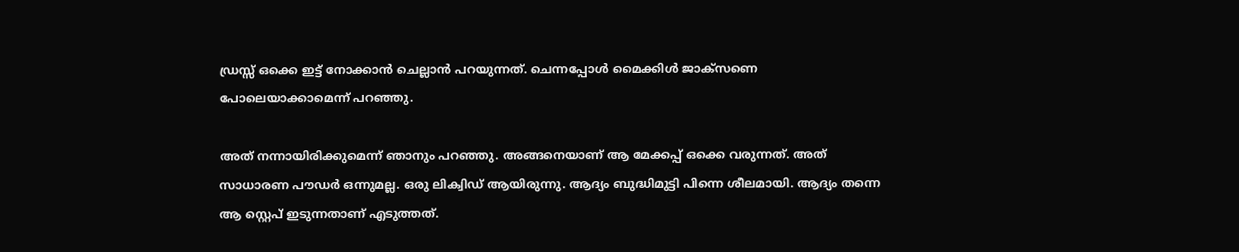ഡ്രസ്സ് ഒക്കെ ഇട്ട് നോക്കാൻ ചെല്ലാൻ പറയുന്നത്. ചെന്നപ്പോൾ മൈക്കിൾ ജാക്സണെ പോലെയാക്കാമെന്ന് പറഞ്ഞു.

അത് നന്നായിരിക്കുമെന്ന് ഞാനും പറഞ്ഞു. അങ്ങനെയാണ് ആ മേക്കപ്പ് ഒക്കെ വരുന്നത്. അത് സാധാരണ പൗഡർ ഒന്നുമല്ല. ഒരു ലിക്വിഡ് ആയിരുന്നു. ആദ്യം ബുദ്ധിമുട്ടി പിന്നെ ശീലമായി. ആദ്യം തന്നെ ആ സ്റ്റെപ് ഇടുന്നതാണ് എടുത്തത്.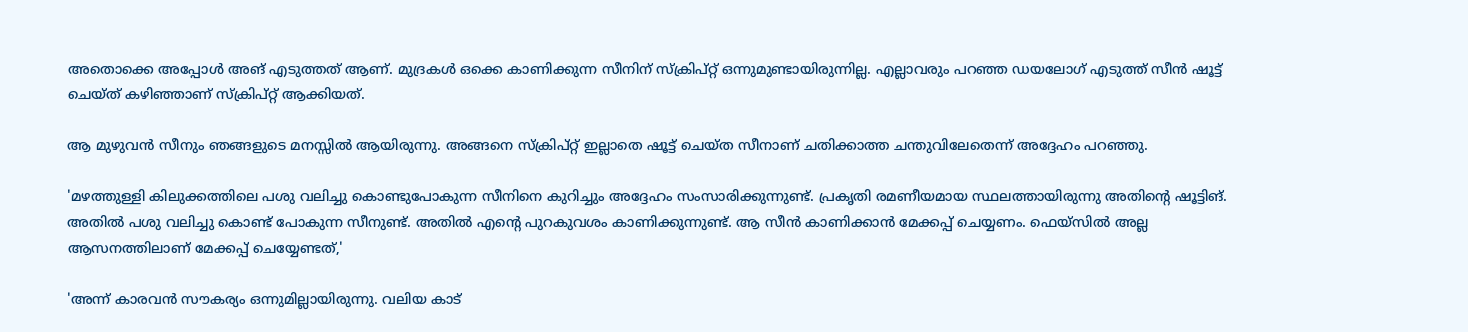അതൊക്കെ അപ്പോൾ അങ് എടുത്തത് ആണ്. മുദ്രകൾ ഒക്കെ കാണിക്കുന്ന സീനിന് സ്ക്രിപ്റ്റ് ഒന്നുമുണ്ടായിരുന്നില്ല. എല്ലാവരും പറഞ്ഞ ഡയലോഗ് എടുത്ത് സീൻ ഷൂട്ട് ചെയ്ത് കഴിഞ്ഞാണ് സ്ക്രിപ്റ്റ് ആക്കിയത്.

ആ മുഴുവൻ സീനും ഞങ്ങളുടെ മനസ്സിൽ ആയിരുന്നു. അങ്ങനെ സ്ക്രിപ്റ്റ് ഇല്ലാതെ ഷൂട്ട് ചെയ്ത സീനാണ് ചതിക്കാത്ത ചന്തുവിലേതെന്ന് അദ്ദേഹം പറഞ്ഞു.

'മഴത്തുള്ളി കിലുക്കത്തിലെ പശു വലിച്ചു കൊണ്ടുപോകുന്ന സീനിനെ കുറിച്ചും അദ്ദേഹം സംസാരിക്കുന്നുണ്ട്. പ്രകൃതി രമണീയമായ സ്ഥലത്തായിരുന്നു അതിന്റെ ഷൂട്ടിങ്. അതിൽ പശു വലിച്ചു കൊണ്ട് പോകുന്ന സീനുണ്ട്. അതിൽ എന്റെ പുറകുവശം കാണിക്കുന്നുണ്ട്. ആ സീൻ കാണിക്കാൻ മേക്കപ്പ് ചെയ്യണം. ഫെയ്‌സിൽ അല്ല ആസനത്തിലാണ് മേക്കപ്പ് ചെയ്യേണ്ടത്,'

'അന്ന് കാരവൻ സൗകര്യം ഒന്നുമില്ലായിരുന്നു. വലിയ കാട്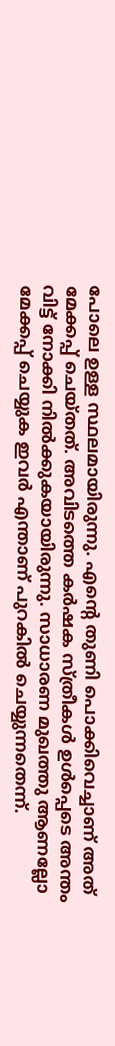പോലെ ഉള്ള സ്ഥലമായിരുന്നു. എന്റെ തുണി പൊക്കിവെച്ചാണ് അത് മേക്കപ്പ് ചെയ്തത്. അവിടത്തെ കർഷക സ്ത്രീകൾ ഉൾപ്പെടെ അന്തം വിട്ട് നോക്കി നിൽക്കുകയായിരുന്നു. സാധാരണ മുഖത്തു ആണല്ലോ മേക്കപ്പ് ചെയ്യുക ഇവർ എന്താണ് പുറകിൽ ചെയ്യുന്നതെന്ന്.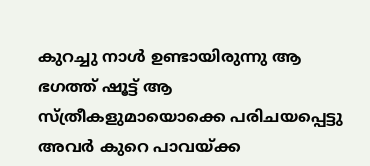കുറച്ചു നാൾ ഉണ്ടായിരുന്നു ആ ഭഗത്ത് ഷൂട്ട് ആ സ്ത്രീകളുമായൊക്കെ പരിചയപ്പെട്ടു അവർ കുറെ പാവയ്ക്ക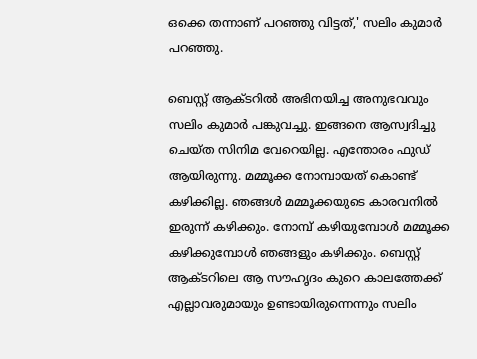ഒക്കെ തന്നാണ് പറഞ്ഞു വിട്ടത്,' സലിം കുമാർ പറഞ്ഞു.

ബെസ്റ്റ്‌ ആക്ടറിൽ അഭിനയിച്ച അനുഭവവും സലിം കുമാർ പങ്കുവച്ചു. ഇങ്ങനെ ആസ്വദിച്ചു ചെയ്ത സിനിമ വേറെയില്ല. എന്തോരം ഫുഡ് ആയിരുന്നു. മമ്മൂക്ക നോമ്പായത് കൊണ്ട് കഴിക്കില്ല. ഞങ്ങൾ മമ്മൂക്കയുടെ കാരവനിൽ ഇരുന്ന് കഴിക്കും. നോമ്പ് കഴിയുമ്പോൾ മമ്മൂക്ക കഴിക്കുമ്പോൾ ഞങ്ങളും കഴിക്കും. ബെസ്റ്റ് ആക്ടറിലെ ആ സൗഹൃദം കുറെ കാലത്തേക്ക് എല്ലാവരുമായും ഉണ്ടായിരുന്നെന്നും സലിം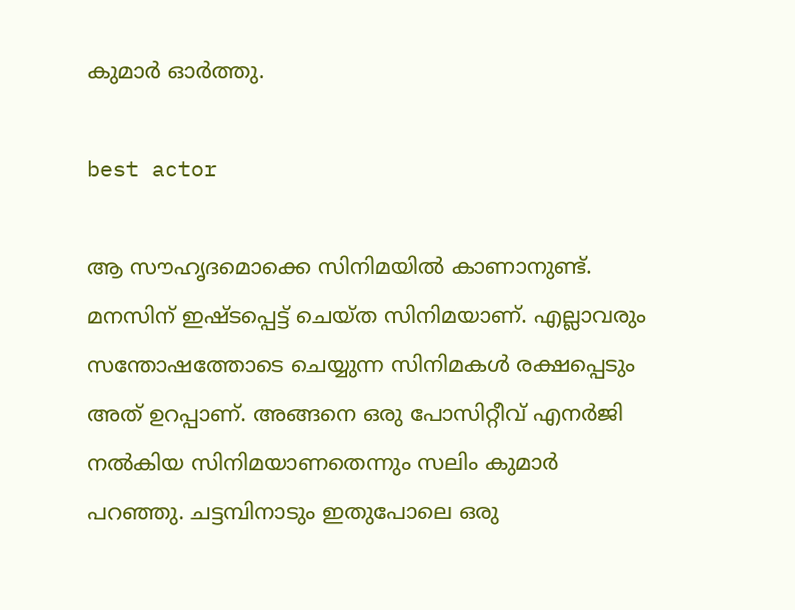കുമാർ ഓർത്തു.

best actor

ആ സൗഹൃദമൊക്കെ സിനിമയിൽ കാണാനുണ്ട്. മനസിന് ഇഷ്ടപ്പെട്ട് ചെയ്ത സിനിമയാണ്. എല്ലാവരും സന്തോഷത്തോടെ ചെയ്യുന്ന സിനിമകൾ രക്ഷപ്പെടും അത് ഉറപ്പാണ്. അങ്ങനെ ഒരു പോസിറ്റീവ് എനർജി നൽകിയ സിനിമയാണതെന്നും സലിം കുമാർ പറഞ്ഞു. ചട്ടമ്പിനാടും ഇതുപോലെ ഒരു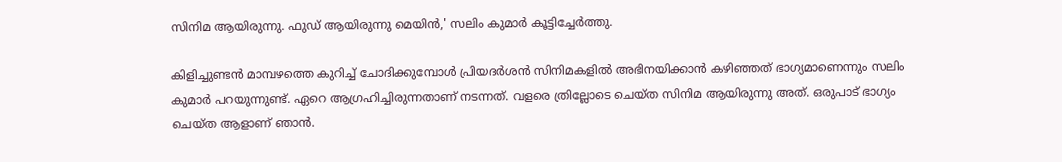സിനിമ ആയിരുന്നു. ഫുഡ് ആയിരുന്നു മെയിൻ,' സലിം കുമാർ കൂട്ടിച്ചേർത്തു.

കിളിച്ചുണ്ടൻ മാമ്പഴത്തെ കുറിച്ച് ചോദിക്കുമ്പോൾ പ്രിയദർശൻ സിനിമകളിൽ അഭിനയിക്കാൻ കഴിഞ്ഞത് ഭാഗ്യമാണെന്നും സലിം കുമാർ പറയുന്നുണ്ട്. ഏറെ ആഗ്രഹിച്ചിരുന്നതാണ് നടന്നത്. വളരെ ത്രില്ലോടെ ചെയ്ത സിനിമ ആയിരുന്നു അത്. ഒരുപാട് ഭാഗ്യം ചെയ്ത ആളാണ് ഞാൻ.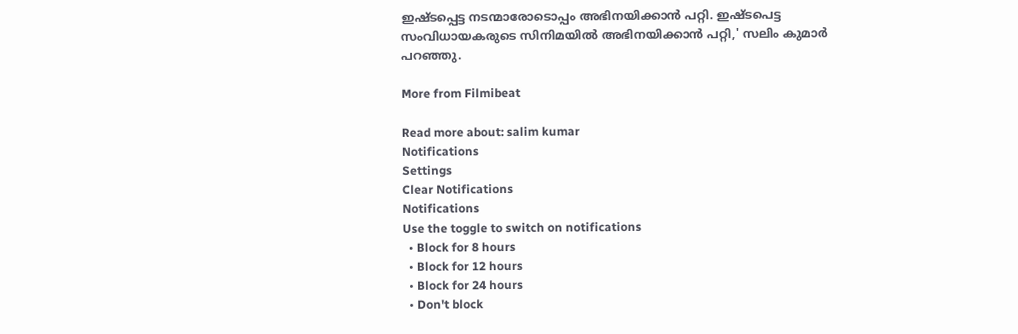ഇഷ്ടപ്പെട്ട നടന്മാരോടൊപ്പം അഭിനയിക്കാൻ പറ്റി. ഇഷ്ടപെട്ട സംവിധായകരുടെ സിനിമയിൽ അഭിനയിക്കാൻ പറ്റി,' സലിം കുമാർ പറഞ്ഞു.

More from Filmibeat

Read more about: salim kumar
Notifications
Settings
Clear Notifications
Notifications
Use the toggle to switch on notifications
  • Block for 8 hours
  • Block for 12 hours
  • Block for 24 hours
  • Don't block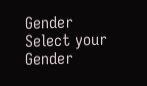Gender
Select your Gender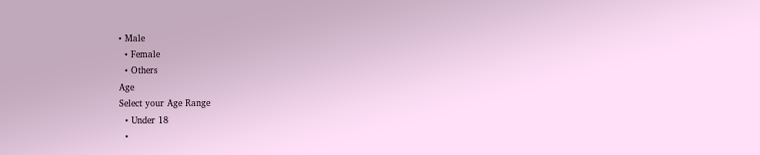• Male
  • Female
  • Others
Age
Select your Age Range
  • Under 18
  •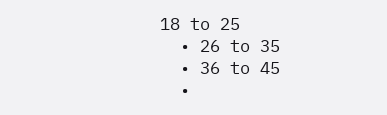18 to 25
  • 26 to 35
  • 36 to 45
  •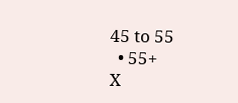45 to 55
  • 55+
X